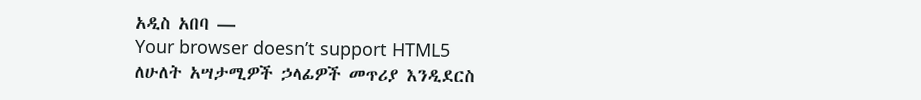አዲስ አበባ —
Your browser doesn’t support HTML5
ለሁለት አሣታሚዎች ኃላፊዎች መጥሪያ እንዲደርስ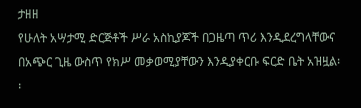ታዘዘ
የሁለት አሣታሚ ድርጅቶች ሥራ አስኪያጆች በጋዜጣ ጥሪ እንዲደረግላቸውና በአጭር ጊዜ ውስጥ የክሥ መቃወሚያቸውን እንዲያቀርቡ ፍርድ ቤት አዝዟል፡፡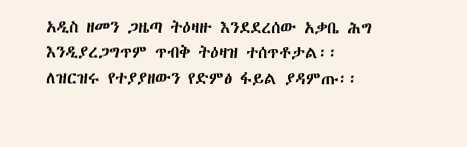አዲስ ዘመን ጋዜጣ ትዕዛዙ እንደደረሰው አቃቤ ሕግ እንዲያረጋግጥም ጥብቅ ትዕዛዝ ተሰጥቶታል፡፡
ለዝርዝሩ የተያያዘውን የድምፅ ፋይል ያዳምጡ፡፡